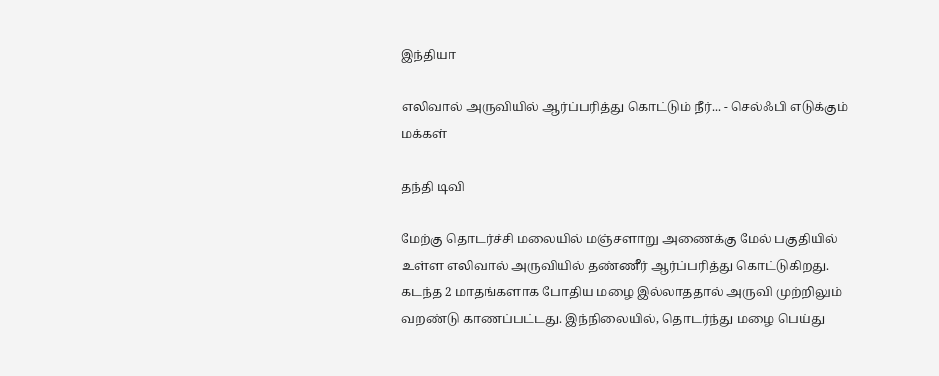இந்தியா

எலிவால் அருவியில் ஆர்ப்பரித்து கொட்டும் நீர்... - செல்ஃபி எடுக்கும் மக்கள்

தந்தி டிவி

மேற்கு தொடர்ச்சி மலையில் மஞ்சளாறு அணைக்கு மேல் பகுதியில் உள்ள எலிவால் அருவியில் தண்ணீர் ஆர்ப்பரித்து கொட்டுகிறது. கடந்த 2 மாதங்களாக போதிய மழை இல்லாததால் அருவி முற்றிலும் வறண்டு காணப்பட்டது. இந்நிலையில், தொடர்ந்து மழை பெய்து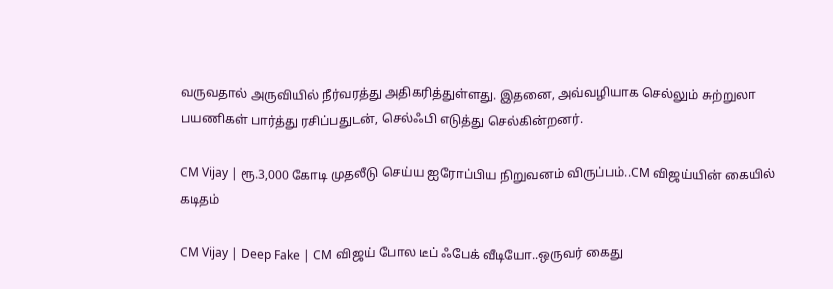வருவதால் அருவியில் நீர்வரத்து அதிகரித்துள்ளது. இதனை, அவ்வழியாக செல்லும் சுற்றுலா பயணிகள் பார்த்து ரசிப்பதுடன், செல்ஃபி எடுத்து செல்கின்றனர்.

CM Vijay | ரூ.3,000 கோடி முதலீடு செய்ய ஐரோப்பிய நிறுவனம் விருப்பம்..CM விஜய்யின் கையில் கடிதம்

CM Vijay | Deep Fake | CM விஜய் போல டீப் ஃபேக் வீடியோ..ஒருவர் கைது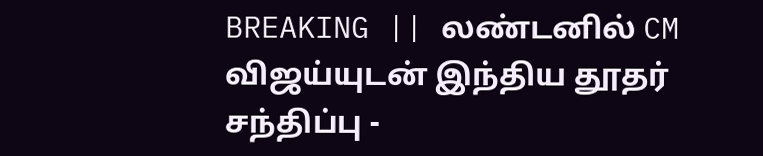BREAKING || லண்டனில் CM விஜய்யுடன் இந்திய தூதர் சந்திப்பு -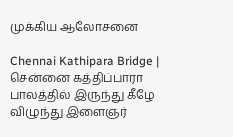முக்கிய ஆலோசனை

Chennai Kathipara Bridge | சென்னை கத்திப்பாரா பாலத்தில் இருந்து கீழே விழுந்து இளைஞர்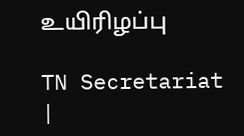உயிரிழப்பு

TN Secretariat |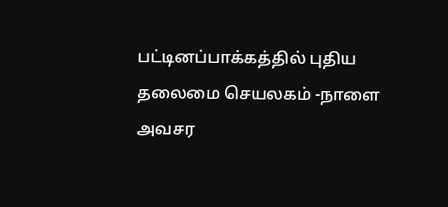பட்டினப்பாக்கத்தில் புதிய தலைமை செயலகம் -நாளை அவசர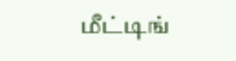மீட்டிங்